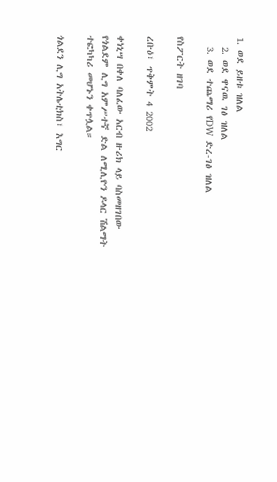1. ወደ ይዘቱ ዝለል
  2. ወደ ዋናዉ ገፅ ዝለል
  3. ወደ ተጨማሪ የDW ድረ-ገፅ ዝለል

የስፖርት ዘገባ

ረቡዕ፣ ጥቅምት 4 2002

ቀነኒሣ በቀለ ባለፈው አርብ ዙሪክ ላይ ባስመዘገበው የጎልደም ሊግ አምሥተኛ ድል ለሚሊዮን ዶላር ሽልማት ተፎካካሪ መሆኑን ቀጥሏል።

ጎልደን ሊግ አትሌቲክስ፣ እግር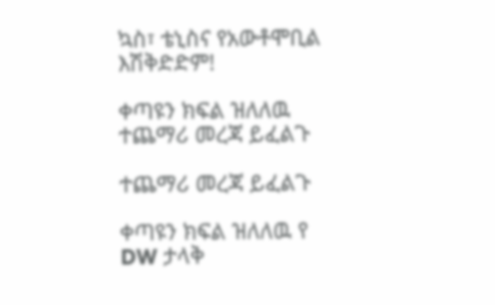ኳስ፣ ቴኒስና የአውቶሞቢል እሽቅድድም!

ቀጣዩን ክፍል ዝለለዉ ተጨማሪ መረጃ ይፈልጉ

ተጨማሪ መረጃ ይፈልጉ

ቀጣዩን ክፍል ዝለለዉ የ DW ታላቅ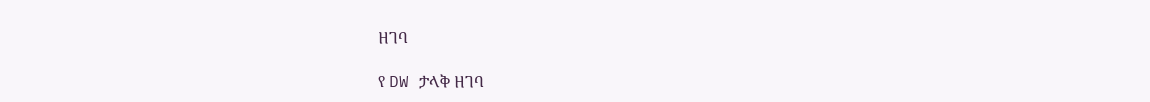ዘገባ

የ DW ታላቅ ዘገባ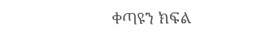ቀጣዩን ክፍል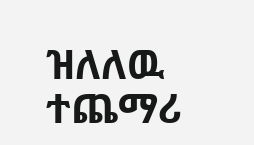ዝለለዉ ተጨማሪ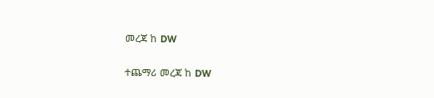መረጃ ከ DW

ተጨማሪ መረጃ ከ DW